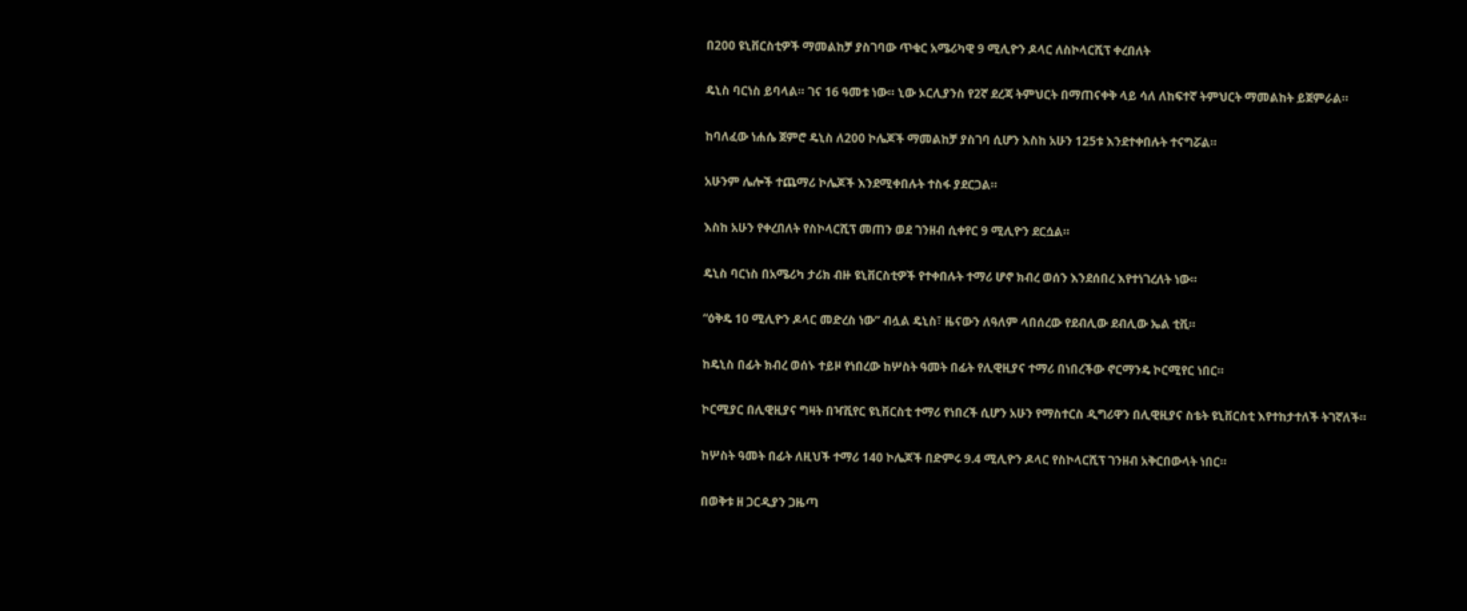በ200 ዩኒቨርስቲዎች ማመልከቻ ያስገባው ጥቁር አሜሪካዊ 9 ሚሊዮን ዶላር ለስኮላርሺፕ ቀረበለት

ዴኒስ ባርነስ ይባላል። ገና 16 ዓመቱ ነው። ኒው ኦርሊያንስ የ2ኛ ደረጃ ትምህርት በማጠናቀቅ ላይ ሳለ ለከፍተኛ ትምህርት ማመልከት ይጀምራል።

ከባለፈው ነሐሴ ጀምሮ ዴኒስ ለ200 ኮሌጆች ማመልከቻ ያስገባ ሲሆን እስከ አሁን 125ቱ እንደተቀበሉት ተናግሯል።

አሁንም ሌሎች ተጨማሪ ኮሌጆች እንደሚቀበሉት ተስፋ ያደርጋል።

እስከ አሁን የቀረበለት የስኮላርሺፕ መጠን ወደ ገንዘብ ሲቀየር 9 ሚሊዮን ደርሷል።

ዴኒስ ባርነስ በአሜሪካ ታሪክ ብዙ ዩኒቨርስቲዎች የተቀበሉት ተማሪ ሆኖ ክብረ ወሰን እንደሰበረ እየተነገረለት ነው።

“ዕቅዴ 10 ሚሊዮን ዶላር መድረስ ነው” ብሏል ዴኒስ፣ ዜናውን ለዓለም ላበሰረው የደብሊው ደብሊው ኤል ቲቪ።

ከዴኒስ በፊት ክብረ ወሰኑ ተይዞ የነበረው ከሦስት ዓመት በፊት የሊዊዚያና ተማሪ በነበረችው ኖርማንዴ ኮርሚየር ነበር።

ኮርሚያር በሊዊዚያና ግዛት በዣቪየር ዩኒቨርስቲ ተማሪ የነበረች ሲሆን አሁን የማስተርስ ዲግሪዋን በሊዊዚያና ስቴት ዩኒቨርስቲ እየተከታተለች ትገኛለች።

ከሦስት ዓመት በፊት ለዚህች ተማሪ 140 ኮሌጆች በድምሩ 9.4 ሚሊዮን ዶላር የስኮላርሺፕ ገንዘብ አቅርበውላት ነበር።

በወቅቱ ዘ ጋርዲያን ጋዜጣ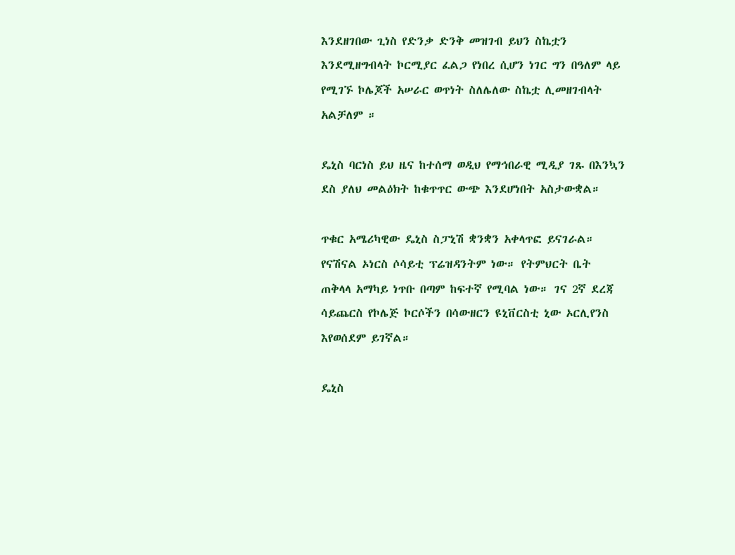እንደዘገበው ጊነስ የድንቃ ድንቅ መዝገብ ይህን ስኬቷን እንደሚዘግብላት ኮርሚያር ፈልጋ የነበረ ሲሆን ነገር ግን በዓለም ላይ የሚገኙ ኮሌጆች አሠራር ወጥነት ስለሌለው ስኬቷ ሊመዘገብላት አልቻለም ።

ዴኒስ ባርነስ ይህ ዜና ከተሰማ ወዲህ የማኅበራዊ ሚዲያ ገጹ በእንኳን ደስ ያለህ መልዕክት ከቁጥጥር ውጭ እንደሆነበት አስታውቋል።

ጥቁር አሜሪካዊው ዴኒስ ስፓኒሽ ቋንቋን አቀላጥፎ ይናገራል። የናሽናል ኦነርስ ሶሳይቲ ፕሬዝዳንትም ነው። የትምህርት ቤት ጠቅላላ አማካይ ነጥቡ በጣም ከፍተኛ የሚባል ነው። ገና 2ኛ ደረጃ ሳይጨርስ የኮሌጅ ኮርሶችን በሳውዘርን ዩኒቨርስቲ ኒው ኦርሊየንስ እየወሰደም ይገኛል።

ዴኒስ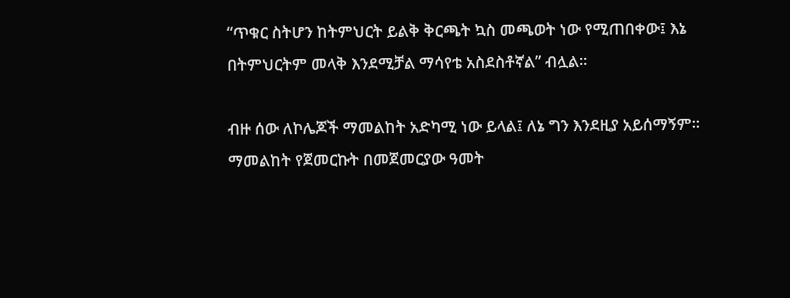“ጥቁር ስትሆን ከትምህርት ይልቅ ቅርጫት ኳስ መጫወት ነው የሚጠበቀው፤ እኔ በትምህርትም መላቅ እንደሚቻል ማሳየቴ አስደስቶኛል” ብሏል።

ብዙ ሰው ለኮሌጆች ማመልከት አድካሚ ነው ይላል፤ ለኔ ግን እንደዚያ አይሰማኝም። ማመልከት የጀመርኩት በመጀመርያው ዓመት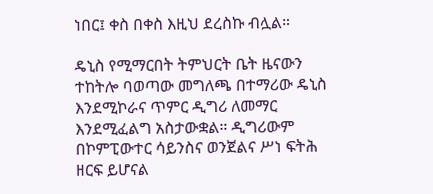ነበር፤ ቀስ በቀስ እዚህ ደረስኩ ብሏል።

ዴኒስ የሚማርበት ትምህርት ቤት ዜናውን ተከትሎ ባወጣው መግለጫ በተማሪው ዴኒስ እንደሚኮራና ጥምር ዲግሪ ለመማር እንደሚፈልግ አስታውቋል። ዲግሪውም በኮምፒውተር ሳይንስና ወንጀልና ሥነ ፍትሕ ዘርፍ ይሆናል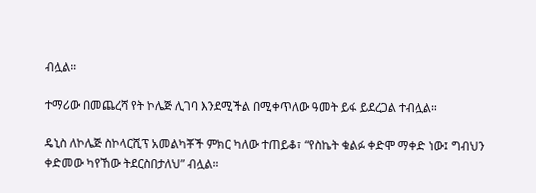ብሏል።

ተማሪው በመጨረሻ የት ኮሌጅ ሊገባ እንደሚችል በሚቀጥለው ዓመት ይፋ ይደረጋል ተብሏል።

ዴኒስ ለኮሌጅ ስኮላርሺፕ አመልካቾች ምክር ካለው ተጠይቆ፣ “የስኬት ቁልፉ ቀድሞ ማቀድ ነው፤ ግብህን ቀድመው ካየኸው ትደርስበታለህ” ብሏል።